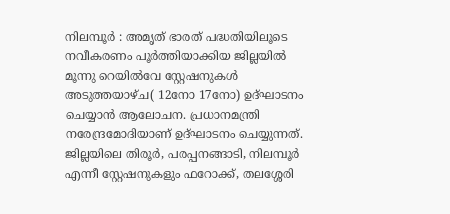നിലമ്പൂർ : അമൃത് ഭാരത് പദ്ധതിയിലൂടെ നവീകരണം പൂർത്തിയാക്കിയ ജില്ലയിൽ മൂന്നു റെയിൽവേ സ്റ്റേഷനുകൾ അടുത്തയാഴ്ച( 12നോ 17നോ) ഉദ്ഘാടനം ചെയ്യാൻ ആലോചന. പ്രധാനമന്ത്രി നരേന്ദ്രമോദിയാണ് ഉദ്ഘാടനം ചെയ്യുന്നത്. ജില്ലയിലെ തിരൂർ, പരപ്പനങ്ങാടി, നിലമ്പൂർ എന്നീ സ്റ്റേഷനുകളും ഫറോക്ക്, തലശ്ശേരി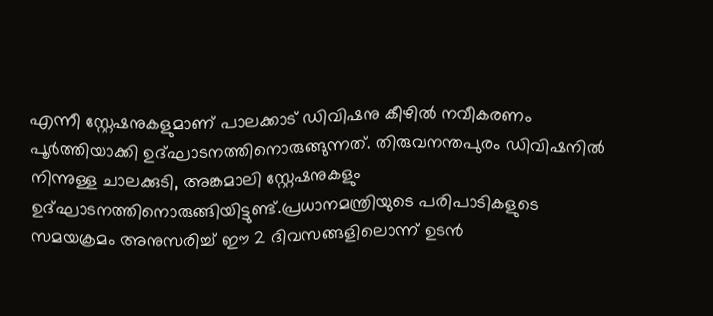എന്നീ സ്റ്റേഷനുകളുമാണ് പാലക്കാട് ഡിവിഷനു കീഴിൽ നവീകരണം പൂർത്തിയാക്കി ഉദ്ഘാടനത്തിനൊരുങ്ങുന്നത്. തിരുവനന്തപുരം ഡിവിഷനിൽ നിന്നുള്ള ചാലക്കുടി, അങ്കമാലി സ്റ്റേഷനുകളും ഉദ്ഘാടനത്തിനൊരുങ്ങിയിട്ടുണ്ട്.പ്രധാനമന്ത്രിയുടെ പരിപാടികളുടെ സമയക്രമം അനുസരിച്ച് ഈ 2 ദിവസങ്ങളിലൊന്ന് ഉടൻ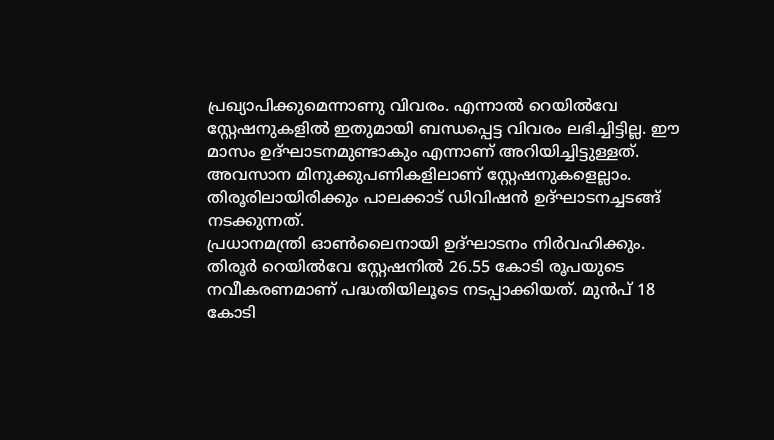പ്രഖ്യാപിക്കുമെന്നാണു വിവരം. എന്നാൽ റെയിൽവേ സ്റ്റേഷനുകളിൽ ഇതുമായി ബന്ധപ്പെട്ട വിവരം ലഭിച്ചിട്ടില്ല. ഈ മാസം ഉദ്ഘാടനമുണ്ടാകും എന്നാണ് അറിയിച്ചിട്ടുള്ളത്. അവസാന മിനുക്കുപണികളിലാണ് സ്റ്റേഷനുകളെല്ലാം. തിരൂരിലായിരിക്കും പാലക്കാട് ഡിവിഷൻ ഉദ്ഘാടനച്ചടങ്ങ് നടക്കുന്നത്.
പ്രധാനമന്ത്രി ഓൺലൈനായി ഉദ്ഘാടനം നിർവഹിക്കും. തിരൂർ റെയിൽവേ സ്റ്റേഷനിൽ 26.55 കോടി രൂപയുടെ നവീകരണമാണ് പദ്ധതിയിലൂടെ നടപ്പാക്കിയത്. മുൻപ് 18 കോടി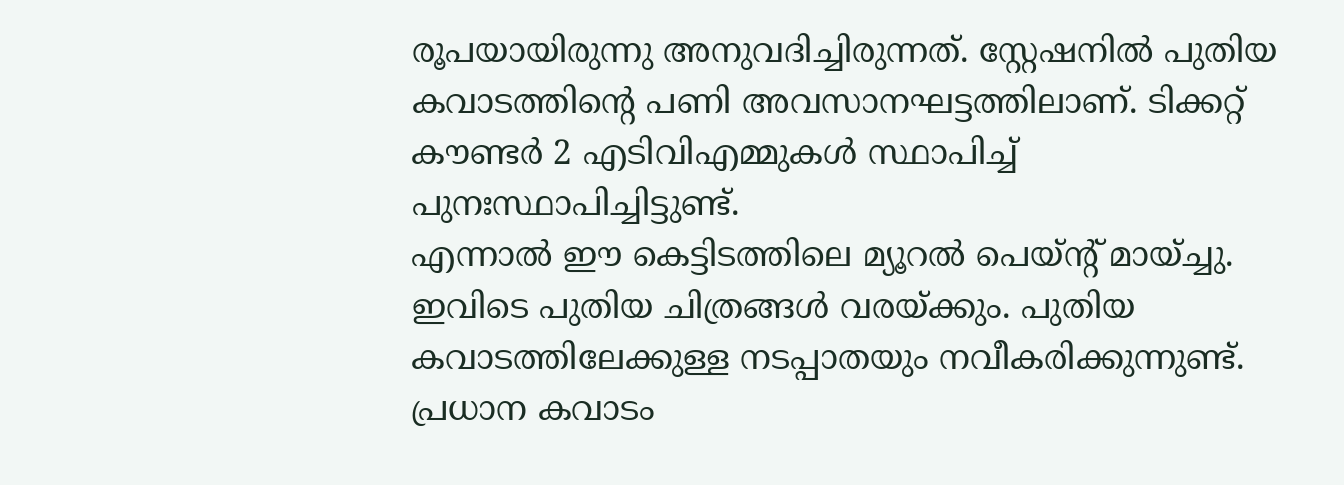രൂപയായിരുന്നു അനുവദിച്ചിരുന്നത്. സ്റ്റേഷനിൽ പുതിയ കവാടത്തിന്റെ പണി അവസാനഘട്ടത്തിലാണ്. ടിക്കറ്റ് കൗണ്ടർ 2 എടിവിഎമ്മുകൾ സ്ഥാപിച്ച് പുനഃസ്ഥാപിച്ചിട്ടുണ്ട്.
എന്നാൽ ഈ കെട്ടിടത്തിലെ മ്യൂറൽ പെയ്ൻ്റ് മായ്ച്ചു. ഇവിടെ പുതിയ ചിത്രങ്ങൾ വരയ്ക്കും. പുതിയ കവാടത്തിലേക്കുള്ള നടപ്പാതയും നവീകരിക്കുന്നുണ്ട്. പ്രധാന കവാടം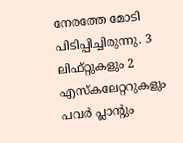നേരത്തേ മോടി പിടിപ്പിച്ചിരുന്നു. 3 ലിഫ്റ്റുകളും 2 എസ്കലേറ്ററുകളും പവർ പ്ലാൻ്റും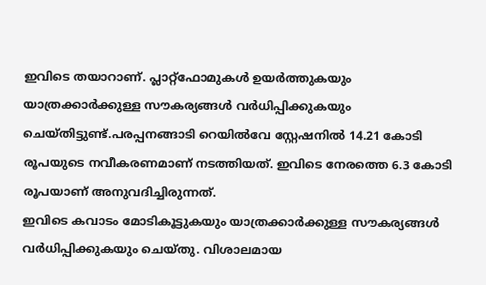ഇവിടെ തയാറാണ്. പ്ലാറ്റ്ഫോമുകൾ ഉയർത്തുകയും യാത്രക്കാർക്കുള്ള സൗകര്യങ്ങൾ വർധിപ്പിക്കുകയും ചെയ്തിട്ടുണ്ട്.പരപ്പനങ്ങാടി റെയിൽവേ സ്റ്റേഷനിൽ 14.21 കോടി രൂപയുടെ നവീകരണമാണ് നടത്തിയത്. ഇവിടെ നേരത്തെ 6.3 കോടി രൂപയാണ് അനുവദിച്ചിരുന്നത്.
ഇവിടെ കവാടം മോടികൂട്ടുകയും യാത്രക്കാർക്കുള്ള സൗകര്യങ്ങൾ വർധിപ്പിക്കുകയും ചെയ്തു. വിശാലമായ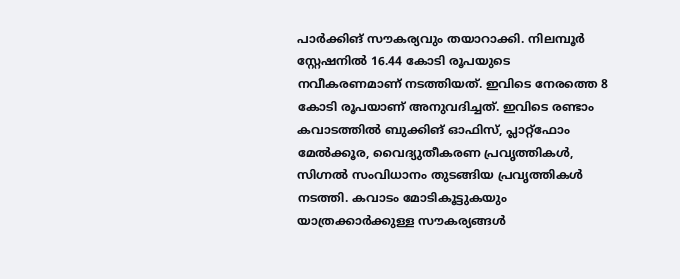പാർക്കിങ് സൗകര്യവും തയാറാക്കി. നിലമ്പൂർ സ്റ്റേഷനിൽ 16.44 കോടി രൂപയുടെ നവീകരണമാണ് നടത്തിയത്. ഇവിടെ നേരത്തെ 8 കോടി രൂപയാണ് അനുവദിച്ചത്. ഇവിടെ രണ്ടാം കവാടത്തിൽ ബുക്കിങ് ഓഫിസ്, പ്ലാറ്റ്ഫോം മേൽക്കൂര, വൈദ്യുതീകരണ പ്രവൃത്തികൾ, സിഗ്നൽ സംവിധാനം തുടങ്ങിയ പ്രവൃത്തികൾ നടത്തി. കവാടം മോടികൂട്ടുകയും യാത്രക്കാർക്കുള്ള സൗകര്യങ്ങൾ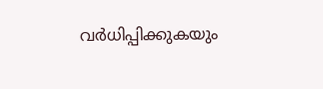വർധിപ്പിക്കുകയും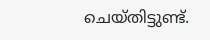ചെയ്തിട്ടുണ്ട്.